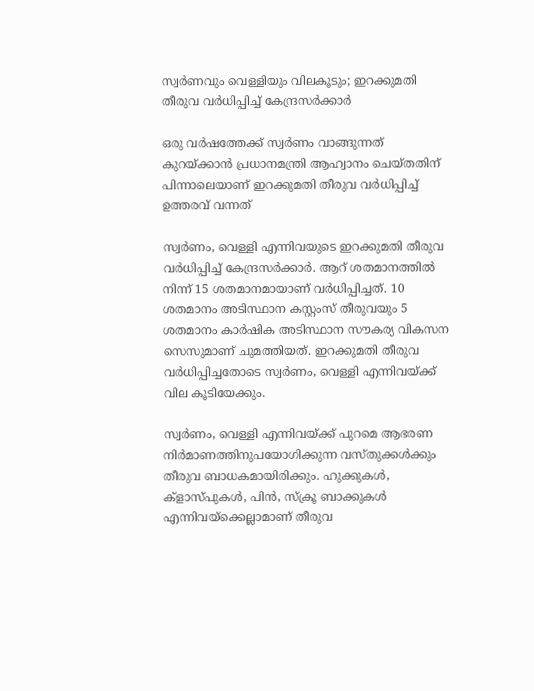സ്വർണവും വെള്ളിയും വിലകൂടും; ഇറക്കുമതി തീരുവ വർധിപ്പിച്ച് കേന്ദ്രസർക്കാർ

ഒരു വർഷത്തേക്ക് സ്വർണം വാങ്ങുന്നത് കുറയ്ക്കാൻ പ്രധാനമന്ത്രി ആഹ്വാനം ചെയ്തതിന് പിന്നാലെയാണ് ഇറക്കുമതി തീരുവ വർധിപ്പിച്ച് ഉത്തരവ് വന്നത്

സ്വർണം, വെള്ളി എന്നിവയുടെ ഇറക്കുമതി തീരുവ വർധിപ്പിച്ച് കേന്ദ്രസർക്കാർ. ആറ് ശതമാനത്തിൽ നിന്ന് 15 ശതമാനമായാണ് വർധിപ്പിച്ചത്. 10 ശതമാനം അടിസ്ഥാന കസ്റ്റംസ് തീരുവയും 5 ശതമാനം കാർഷിക അടിസ്ഥാന സൗകര്യ വികസന സെസുമാണ് ചുമത്തിയത്. ഇറക്കുമതി തീരുവ വർധിപ്പിച്ചതോടെ സ്വർണം, വെള്ളി എന്നിവയ്ക്ക് വില കൂടിയേക്കും.

സ്വർണം, വെള്ളി എന്നിവയ്ക്ക് പുറമെ ആഭരണ നിർമാണത്തിനുപയോഗിക്കുന്ന വസ്തുക്കൾക്കും തീരുവ ബാധകമായിരിക്കും. ഹുക്കുകൾ, ക്ളാസ്‌പുകൾ, പിൻ, സ്ക്രൂ ബാക്കുകൾ എന്നിവയ്‌ക്കെല്ലാമാണ് തീരുവ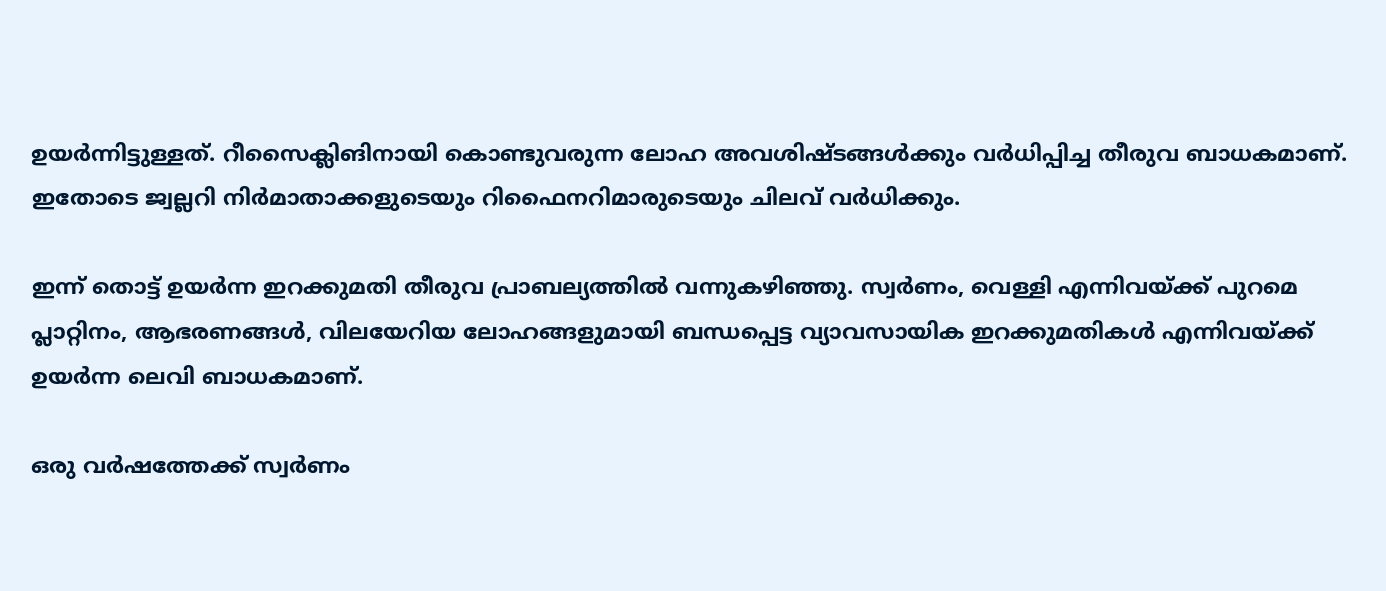ഉയർന്നിട്ടുള്ളത്. റീസൈക്ലിങിനായി കൊണ്ടുവരുന്ന ലോഹ അവശിഷ്ടങ്ങൾക്കും വർധിപ്പിച്ച തീരുവ ബാധകമാണ്. ഇതോടെ ജ്വല്ലറി നിർമാതാക്കളുടെയും റിഫൈനറിമാരുടെയും ചിലവ് വർധിക്കും.

ഇന്ന് തൊട്ട് ഉയർന്ന ഇറക്കുമതി തീരുവ പ്രാബല്യത്തിൽ വന്നുകഴിഞ്ഞു. സ്വർണം, വെള്ളി എന്നിവയ്ക്ക് പുറമെ പ്ലാറ്റിനം, ആഭരണങ്ങൾ, വിലയേറിയ ലോഹങ്ങളുമായി ബന്ധപ്പെട്ട വ്യാവസായിക ഇറക്കുമതികൾ എന്നിവയ്ക്ക് ഉയർന്ന ലെവി ബാധകമാണ്.

ഒരു വർഷത്തേക്ക് സ്വർണം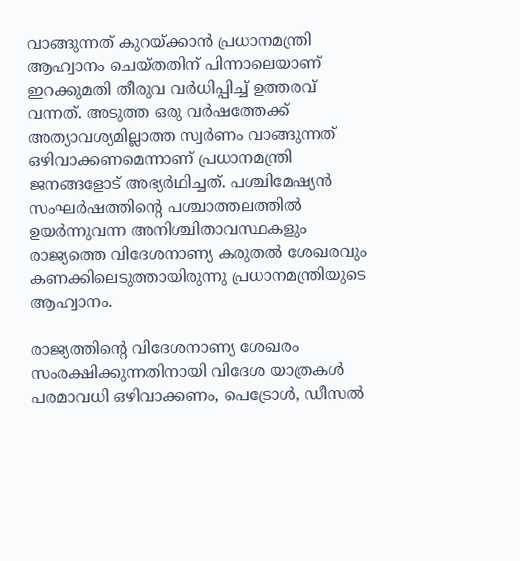വാങ്ങുന്നത് കുറയ്ക്കാൻ പ്രധാനമന്ത്രി ആഹ്വാനം ചെയ്തതിന് പിന്നാലെയാണ് ഇറക്കുമതി തീരുവ വർധിപ്പിച്ച് ഉത്തരവ് വന്നത്. അടുത്ത ഒരു വർഷത്തേക്ക് അത്യാവശ്യമില്ലാത്ത സ്വർണം വാങ്ങുന്നത് ഒഴിവാക്കണമെന്നാണ് പ്രധാനമന്ത്രി ജനങ്ങളോട് അഭ്യർഥിച്ചത്. പശ്ചിമേഷ്യൻ സംഘർഷത്തിന്റെ പശ്ചാത്തലത്തിൽ ഉയർന്നുവന്ന അനിശ്ചിതാവസ്ഥകളും രാജ്യത്തെ വിദേശനാണ്യ കരുതൽ ശേഖരവും കണക്കിലെടുത്തായിരുന്നു പ്രധാനമന്ത്രിയുടെ ആഹ്വാനം.

രാജ്യത്തിൻ്റെ വിദേശനാണ്യ ശേഖരം സംരക്ഷിക്കുന്നതിനായി വിദേശ യാത്രകൾ പരമാവധി ഒഴിവാക്കണം, പെട്രോൾ, ഡീസൽ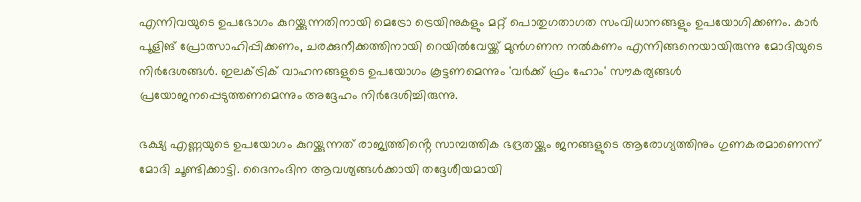എന്നിവയുടെ ഉപഭോഗം കുറയ്ക്കുന്നതിനായി മെട്രോ ട്രെയിനുകളും മറ്റ് പൊതുഗതാഗത സംവിധാനങ്ങളും ഉപയോഗിക്കണം. കാർ പൂളിങ് പ്രോത്സാഹിപ്പിക്കണം, ചരക്കുനീക്കത്തിനായി റെയിൽവേയ്ക്ക് മുൻഗണന നൽകണം എന്നിങ്ങനെയായിരുന്നു മോദിയുടെ നിർദേശങ്ങൾ. ഇലക്ട്രിക് വാഹനങ്ങളുടെ ഉപയോഗം കൂട്ടണമെന്നും 'വർക്ക് ഫ്രം ഹോം' സൗകര്യങ്ങൾ പ്രയോജനപ്പെടുത്തണമെന്നും അദ്ദേഹം നിർദേശിച്ചിരുന്നു.

ഭക്ഷ്യ എണ്ണയുടെ ഉപയോഗം കുറയ്ക്കുന്നത് രാജ്യത്തിൻ്റെ സാമ്പത്തിക ഭദ്രതയ്ക്കും ജനങ്ങളുടെ ആരോഗ്യത്തിനും ഗുണകരമാണെന്ന് മോദി ചൂണ്ടിക്കാട്ടി. ദൈനംദിന ആവശ്യങ്ങൾക്കായി തദ്ദേശീയമായി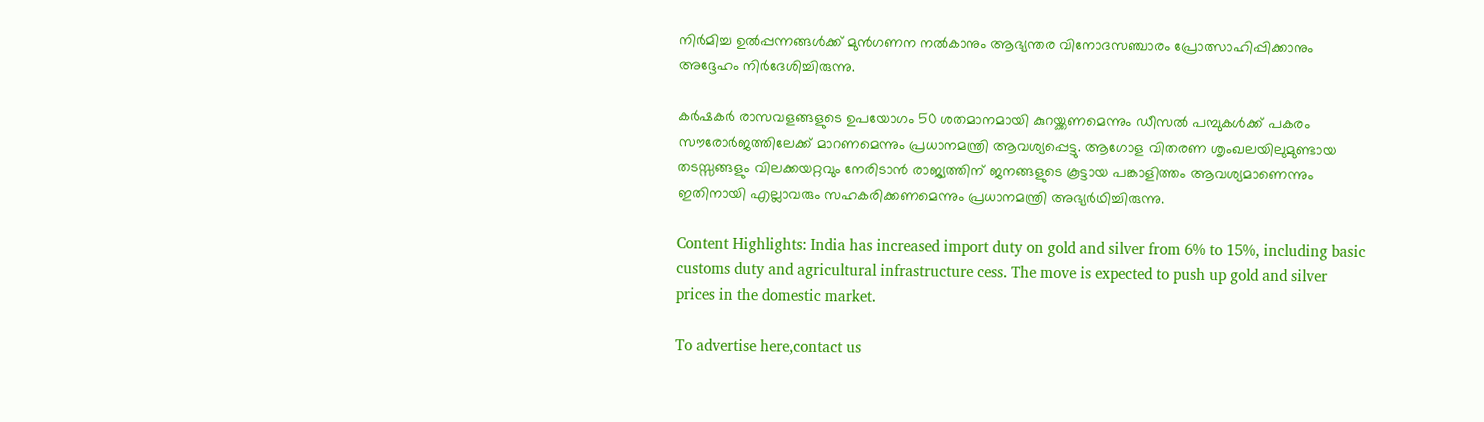നിർമിച്ച ഉൽപ്പന്നങ്ങൾക്ക് മുൻഗണന നൽകാനും ആഭ്യന്തര വിനോദസഞ്ചാരം പ്രോത്സാഹിപ്പിക്കാനും അദ്ദേഹം നിർദേശിച്ചിരുന്നു.

കർഷകർ രാസവളങ്ങളുടെ ഉപയോഗം 50 ശതമാനമായി കുറയ്ക്കണമെന്നും ഡീസൽ പമ്പുകൾക്ക് പകരം സൗരോർജത്തിലേക്ക് മാറണമെന്നും പ്രധാനമന്ത്രി ആവശ്യപ്പെട്ടു. ആഗോള വിതരണ ശൃംഖലയിലുമുണ്ടായ തടസ്സങ്ങളും വിലക്കയറ്റവും നേരിടാൻ രാജ്യത്തിന് ജനങ്ങളുടെ കൂട്ടായ പങ്കാളിത്തം ആവശ്യമാണെന്നും ഇതിനായി എല്ലാവരും സഹകരിക്കണമെന്നും പ്രധാനമന്ത്രി അഭ്യർഥിച്ചിരുന്നു.

Content Highlights: India has increased import duty on gold and silver from 6% to 15%, including basic customs duty and agricultural infrastructure cess. The move is expected to push up gold and silver prices in the domestic market.

To advertise here,contact us